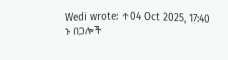Wedi wrote: ↑04 Oct 2025, 17:40
ኑ በጋሎች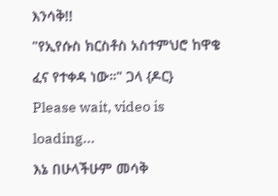እንሳቅ!!
"የኢየሱስ ክርስቶስ አስተምህሮ ከዋቄ ፈና የተቀዳ ነው።" ጋላ {ዶር}
Please wait, video is loading...
እኔ በሁላችሁም መሳቅ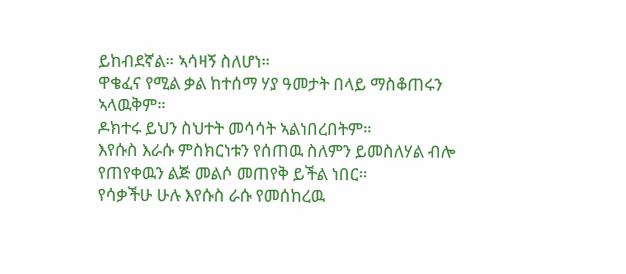ይከብደኛል። ኣሳዛኝ ስለሆነ።
ዋቄፈና የሚል ቃል ከተሰማ ሃያ ዓመታት በላይ ማስቆጠሩን ኣላዉቅም።
ዶክተሩ ይህን ስህተት መሳሳት ኣልነበረበትም።
እየሱስ እራሱ ምስክርነቱን የሰጠዉ ስለምን ይመስለሃል ብሎ የጠየቀዉን ልጅ መልሶ መጠየቅ ይችል ነበር።
የሳቃችሁ ሁሉ እየሱስ ራሱ የመሰከረዉ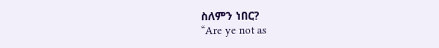ስለምን ነበር?
“Are ye not as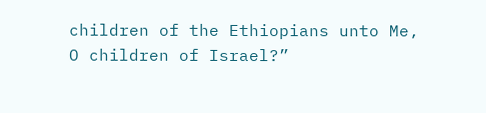children of the Ethiopians unto Me, O children of Israel?”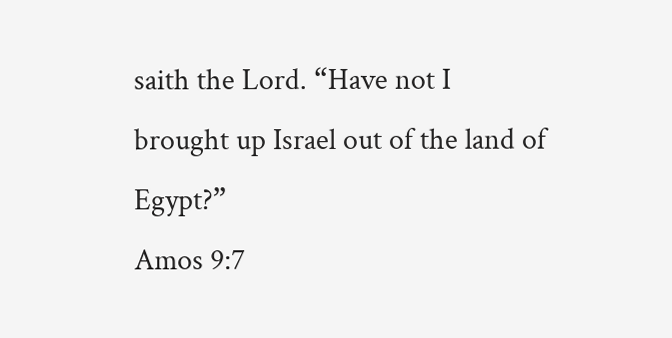saith the Lord. “Have not I brought up Israel out of the land of Egypt?”
Amos 9:7